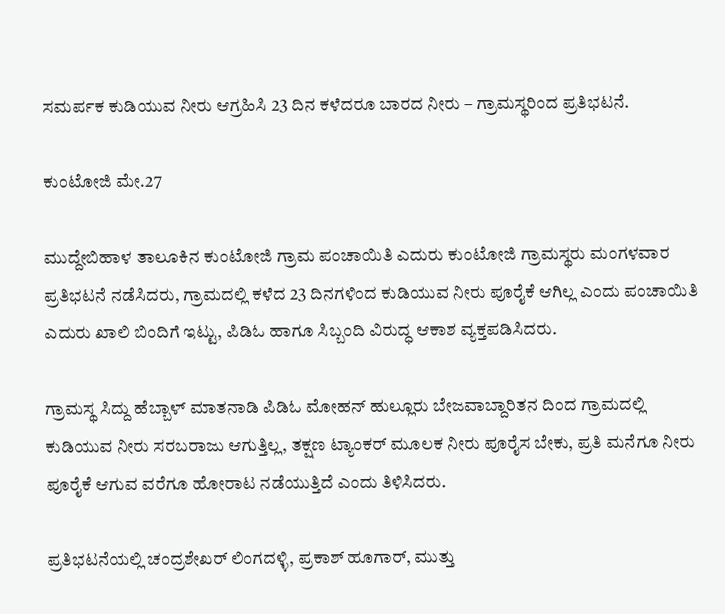ಸಮರ್ಪಕ ಕುಡಿಯುವ ನೀರು ಆಗ್ರಹಿಸಿ 23 ದಿನ ಕಳೆದರೂ ಬಾರದ ನೀರು – ಗ್ರಾಮಸ್ಥರಿಂದ ಪ್ರತಿಭಟನೆ.

ಕುಂಟೋಜಿ ಮೇ.27

ಮುದ್ದೇಬಿಹಾಳ ತಾಲೂಕಿನ ಕುಂಟೋಜಿ ಗ್ರಾಮ ಪಂಚಾಯಿತಿ ಎದುರು ಕುಂಟೋಜಿ ಗ್ರಾಮಸ್ಥರು ಮಂಗಳವಾರ ಪ್ರತಿಭಟನೆ ನಡೆಸಿದರು, ಗ್ರಾಮದಲ್ಲಿ ಕಳೆದ 23 ದಿನಗಳಿಂದ ಕುಡಿಯುವ ನೀರು ಪೂರೈಕೆ ಆಗಿಲ್ಲ ಎಂದು ಪಂಚಾಯಿತಿ ಎದುರು ಖಾಲಿ ಬಿಂದಿಗೆ ಇಟ್ಟು, ಪಿಡಿಓ ಹಾಗೂ ಸಿಬ್ಬಂದಿ ವಿರುದ್ಧ ಆಕಾಶ ವ್ಯಕ್ತಪಡಿಸಿದರು.

ಗ್ರಾಮಸ್ಥ ಸಿದ್ದು ಹೆಬ್ಬಾಳ್ ಮಾತನಾಡಿ ಪಿಡಿಓ ಮೋಹನ್ ಹುಲ್ಲೂರು ಬೇಜವಾಬ್ದಾರಿತನ ದಿಂದ ಗ್ರಾಮದಲ್ಲಿ ಕುಡಿಯುವ ನೀರು ಸರಬರಾಜು ಆಗುತ್ತಿಲ್ಲ, ತಕ್ಷಣ ಟ್ಯಾಂಕರ್ ಮೂಲಕ ನೀರು ಪೂರೈಸ ಬೇಕು, ಪ್ರತಿ ಮನೆಗೂ ನೀರು ಪೂರೈಕೆ ಆಗುವ ವರೆಗೂ ಹೋರಾಟ ನಡೆಯುತ್ತಿದೆ ಎಂದು ತಿಳಿಸಿದರು.

ಪ್ರತಿಭಟನೆಯಲ್ಲಿ ಚಂದ್ರಶೇಖರ್ ಲಿಂಗದಳ್ಳಿ, ಪ್ರಕಾಶ್ ಹೂಗಾರ್, ಮುತ್ತು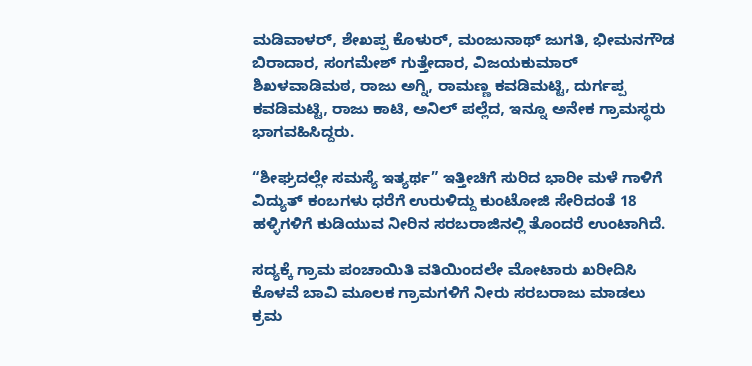ಮಡಿವಾಳರ್, ಶೇಖಪ್ಪ ಕೊಳುರ್, ಮಂಜುನಾಥ್ ಜುಗತಿ, ಭೀಮನಗೌಡ ಬಿರಾದಾರ, ಸಂಗಮೇಶ್ ಗುತ್ತೇದಾರ, ವಿಜಯಕುಮಾರ್ ಶಿಖಳವಾಡಿಮಠ, ರಾಜು ಅಗ್ನಿ, ರಾಮಣ್ಣ ಕವಡಿಮಟ್ಟಿ, ದುರ್ಗಪ್ಪ ಕವಡಿಮಟ್ಟಿ, ರಾಜು ಕಾಟಿ, ಅನಿಲ್ ಪಲ್ಲೆದ, ಇನ್ನೂ ಅನೇಕ ಗ್ರಾಮಸ್ಥರು ಭಾಗವಹಿಸಿದ್ದರು.

“ಶೀಘ್ರದಲ್ಲೇ ಸಮಸ್ಯೆ ಇತ್ಯರ್ಥ” ಇತ್ತೀಚಿಗೆ ಸುರಿದ ಭಾರೀ ಮಳೆ ಗಾಳಿಗೆ ವಿದ್ಯುತ್ ಕಂಬಗಳು ಧರೆಗೆ ಉರುಳಿದ್ದು ಕುಂಟೋಜಿ ಸೇರಿದಂತೆ 18 ಹಳ್ಳಿಗಳಿಗೆ ಕುಡಿಯುವ ನೀರಿನ ಸರಬರಾಜಿನಲ್ಲಿ ತೊಂದರೆ ಉಂಟಾಗಿದೆ.

ಸದ್ಯಕ್ಕೆ ಗ್ರಾಮ ಪಂಚಾಯಿತಿ ವತಿಯಿಂದಲೇ ಮೋಟಾರು ಖರೀದಿಸಿ ಕೊಳವೆ ಬಾವಿ ಮೂಲಕ ಗ್ರಾಮಗಳಿಗೆ ನೀರು ಸರಬರಾಜು ಮಾಡಲು ಕ್ರಮ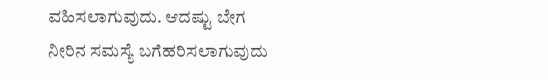ವಹಿಸಲಾಗುವುದು. ಆದಷ್ಟು ಬೇಗ ನೀರಿನ ಸಮಸ್ಯೆ ಬಗೆಹರಿಸಲಾಗುವುದು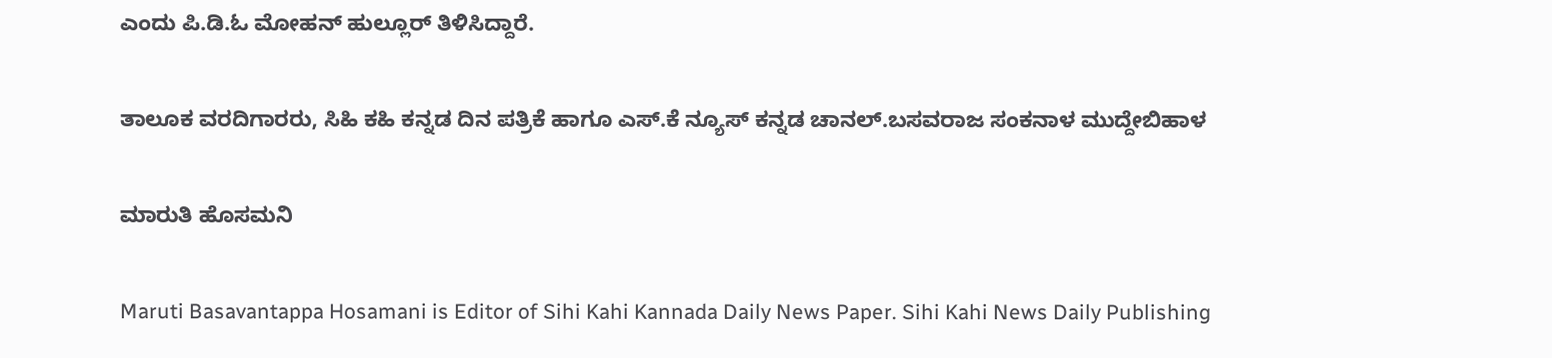ಎಂದು ಪಿ.ಡಿ.ಓ ಮೋಹನ್ ಹುಲ್ಲೂರ್ ತಿಳಿಸಿದ್ದಾರೆ.

ತಾಲೂಕ ವರದಿಗಾರರು, ಸಿಹಿ ಕಹಿ ಕನ್ನಡ ದಿನ ಪತ್ರಿಕೆ ಹಾಗೂ ಎಸ್.ಕೆ ನ್ಯೂಸ್ ಕನ್ನಡ ಚಾನಲ್.ಬಸವರಾಜ ಸಂಕನಾಳ ಮುದ್ದೇಬಿಹಾಳ

ಮಾರುತಿ ಹೊಸಮನಿ

Maruti Basavantappa Hosamani is Editor of Sihi Kahi Kannada Daily News Paper. Sihi Kahi News Daily Publishing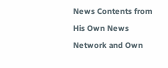News Contents from His Own News Network and Own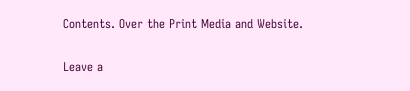Contents. Over the Print Media and Website.

Leave a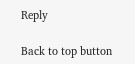Reply

Back to top button